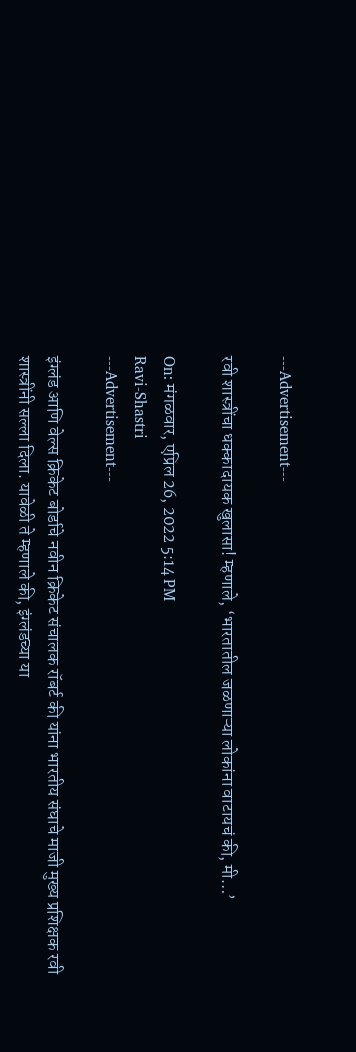---Advertisement---

रवी शास्त्रींचा धक्कादायक खुलासा! म्हणाले, ‘भारतातील जळणाऱ्या लोकांना वाटायचं की, मी…’

On: मंगळवार, एप्रिल 26, 2022 5:14 PM
Ravi-Shastri
---Advertisement---

इंग्लंड आणि वेल्स क्रिकेट बोर्डाचे नवीन क्रिकेट संचालक रॉबर्ट की यांना भारतीय संघाचे माजी मुख्य प्रशिक्षक रवी शास्त्रींनी सल्ला दिला. यावेळी ते म्हणाले की, इंग्लंडच्या या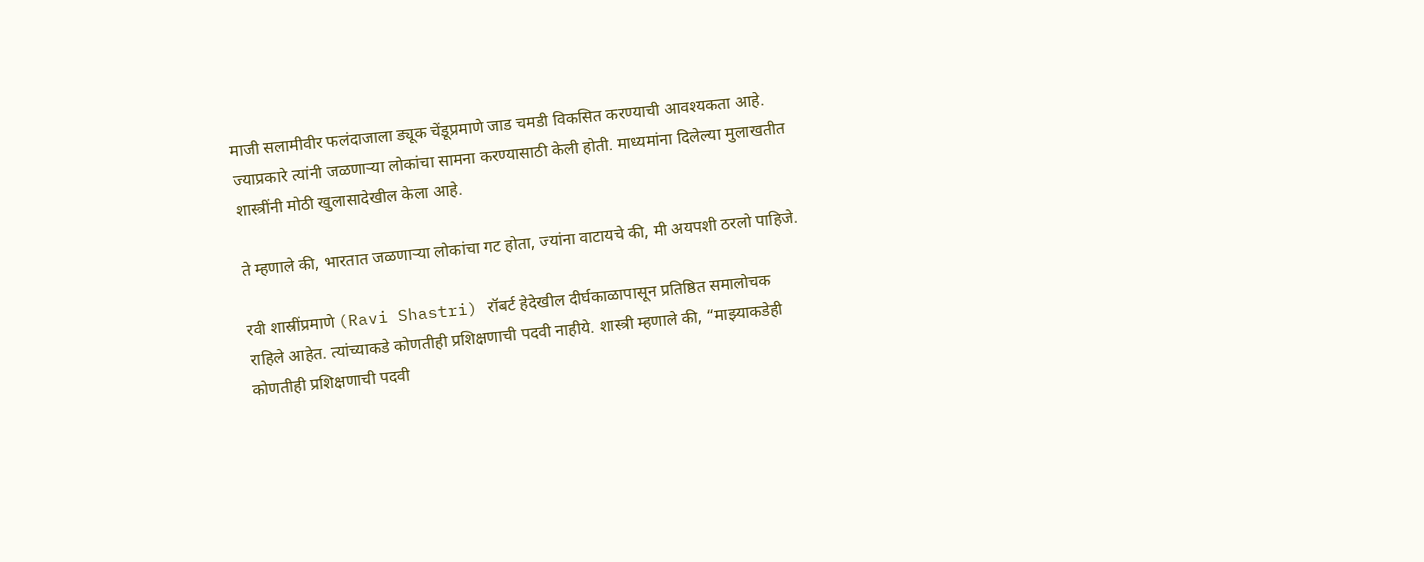माजी सलामीवीर फलंदाजाला ड्यूक चेंडूप्रमाणे जाड चमडी विकसित करण्याची आवश्यकता आहे. ज्याप्रकारे त्यांनी जळणाऱ्या लोकांचा सामना करण्यासाठी केली होती. माध्यमांना दिलेल्या मुलाखतीत शास्त्रींनी मोठी खुलासादेखील केला आहे.

ते म्हणाले की, भारतात जळणाऱ्या लोकांचा गट होता, ज्यांना वाटायचे की, मी अयपशी ठरलो पाहिजे.

रवी शास्रींप्रमाणे (Ravi Shastri) रॉबर्ट हेदेखील दीर्घकाळापासून प्रतिष्ठित समालोचक राहिले आहेत. त्यांच्याकडे कोणतीही प्रशिक्षणाची पदवी नाहीये. शास्त्री म्हणाले की, “माझ्याकडेही कोणतीही प्रशिक्षणाची पदवी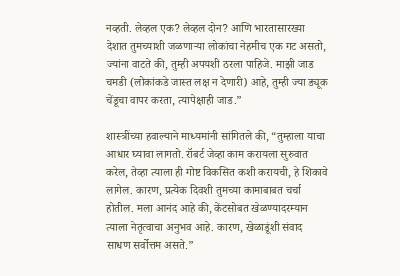नव्हती. लेव्हल एक? लेव्हल दोन? आणि भारतासारख्या देशात तुमच्याशी जळणाऱ्या लोकांचा नेहमीच एक गट असतो, ज्यांना वाटते की, तुम्ही अपयशी ठरला पाहिजे. माझी जाड चमडी (लोकांकडे जास्त लक्ष न देणारी) आहे, तुम्ही ज्या ड्यूक चेंडूचा वापर करता, त्यापेक्षाही जाड.”

शास्त्रींच्या हवाल्याने माध्यमांनी सांगितले की, “तुम्हाला याचा आधार घ्यावा लागतो. रॉबर्ट जेव्हा काम करायला सुरुवात करेल, तेव्हा त्याला ही गोष्ट विकसित कशी करायची, हे शिकावे लागेल. कारण, प्रत्येक दिवशी तुमच्या कामाबाबत चर्चा होतील. मला आनंद आहे की, केंटसोबत खेळण्यादरम्यान त्याला नेतृत्वाचा अनुभव आहे. कारण, खेळाडूंशी संवाद साधण सर्वोत्तम असते.”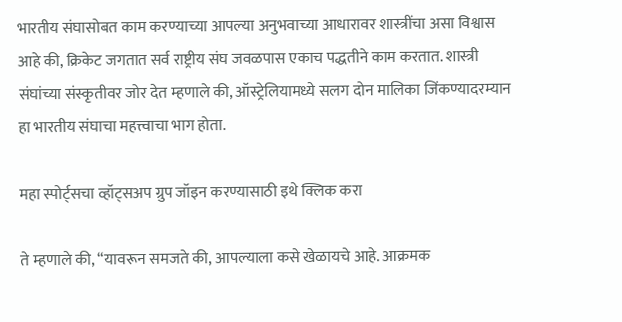भारतीय संघासोबत काम करण्याच्या आपल्या अनुभवाच्या आधारावर शास्त्रींचा असा विश्वास आहे की, क्रिकेट जगतात सर्व राष्ट्रीय संघ जवळपास एकाच पद्धतीने काम करतात. शास्त्री संघांच्या संस्कृतीवर जोर देत म्हणाले की, ऑस्ट्रेलियामध्ये सलग दोन मालिका जिंकण्यादरम्यान हा भारतीय संघाचा महत्त्वाचा भाग होता.

महा स्पोर्ट्सचा व्हॉट्सअप ग्रुप जॉइन करण्यासाठी इथे क्लिक करा

ते म्हणाले की, “यावरून समजते की, आपल्याला कसे खेळायचे आहे. आक्रमक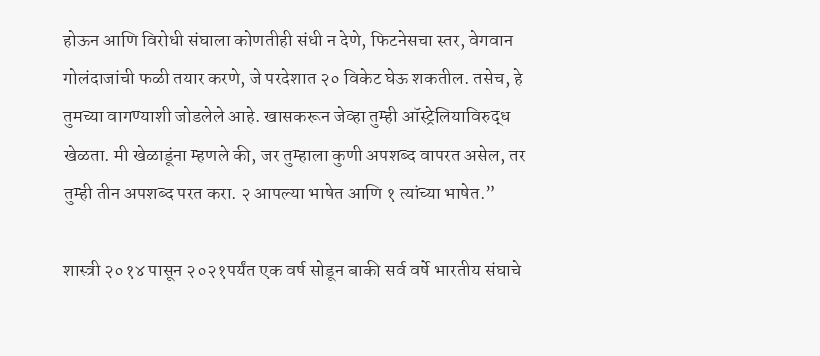होऊन आणि विरोधी संघाला कोणतीही संधी न देणे, फिटनेसचा स्तर, वेगवान गोलंदाजांची फळी तयार करणे, जे परदेशात २० विकेट घेऊ शकतील. तसेच, हे तुमच्या वागण्याशी जोडलेले आहे. खासकरून जेव्हा तुम्ही ऑस्ट्रेलियाविरुद्ध खेळता. मी खेळाडूंना म्हणले की, जर तुम्हाला कुणी अपशब्द वापरत असेल, तर तुम्ही तीन अपशब्द परत करा. २ आपल्या भाषेत आणि १ त्यांच्या भाषेत.”

शास्त्री २०१४ पासून २०२१पर्यंत एक वर्ष सोडून बाकी सर्व वर्षे भारतीय संघाचे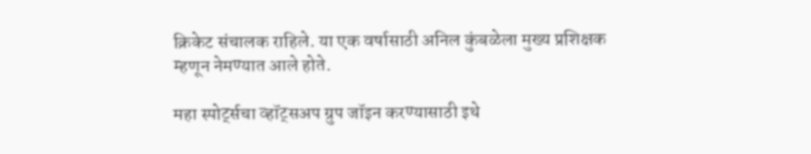क्रिकेट संचालक राहिले. या एक वर्षासाठी अनिल कुंबळेला मुख्य प्रशिक्षक म्हणून नेमण्यात आले होते.

महा स्पोर्ट्सचा व्हॉट्सअप ग्रुप जॉइन करण्यासाठी इथे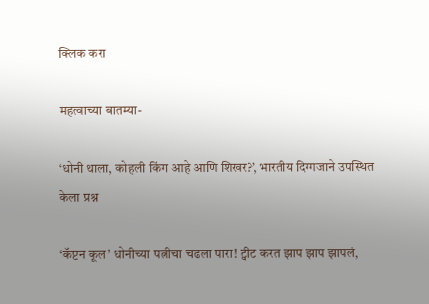क्लिक करा

महत्वाच्या बातम्या-

‘धोनी थाला, कोहली किंग आहे आणि शिखर?’, भारतीय दिग्गजाने उपस्थित केला प्रश्न

‘कॅप्टन कूल’ धोनीच्या पत्नीचा चढला पारा! ट्वीट करत झाप झाप झापलं,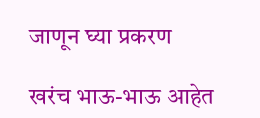जाणून घ्या प्रकरण

खरंच भाऊ-भाऊ आहेत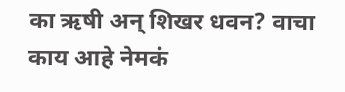का ऋषी अन् शिखर धवन? वाचा काय आहे नेमकं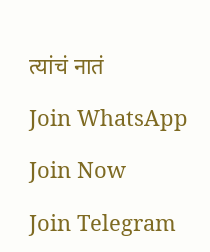त्यांचं नातं

Join WhatsApp

Join Now

Join Telegram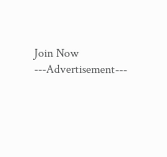Join Now
---Advertisement---